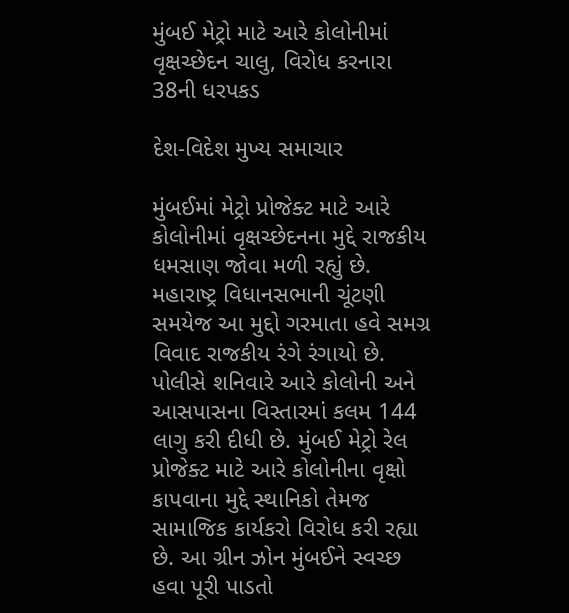મુંબઈ મેટ્રો માટે આરે કોલોનીમાં વૃક્ષચ્છેદન ચાલુ, વિરોધ કરનારા 38ની ધરપકડ

દેશ-વિદેશ મુખ્ય સમાચાર

મુંબઈમાં મેટ્રો પ્રોજેક્ટ માટે આરે કોલોનીમાં વૃક્ષચ્છેદનના મુદ્દે રાજકીય ધમસાણ જોવા મળી રહ્યું છે. મહારાષ્ટ્ર વિધાનસભાની ચૂંટણી સમયેજ આ મુદ્દો ગરમાતા હવે સમગ્ર વિવાદ રાજકીય રંગે રંગાયો છે. પોલીસે શનિવારે આરે કોલોની અને આસપાસના વિસ્તારમાં કલમ 144 લાગુ કરી દીધી છે. મુંબઈ મેટ્રો રેલ પ્રોજેક્ટ માટે આરે કોલોનીના વૃક્ષો કાપવાના મુદ્દે સ્થાનિકો તેમજ સામાજિક કાર્યકરો વિરોધ કરી રહ્યા છે. આ ગ્રીન ઝોન મુંબઈને સ્વચ્છ હવા પૂરી પાડતો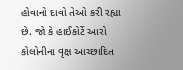હોવાનો દાવો તેઓ કરી રહ્યા છે. જો કે હાઈકોર્ટે આરો કોલોનીના વૃક્ષ આચ્છાદિત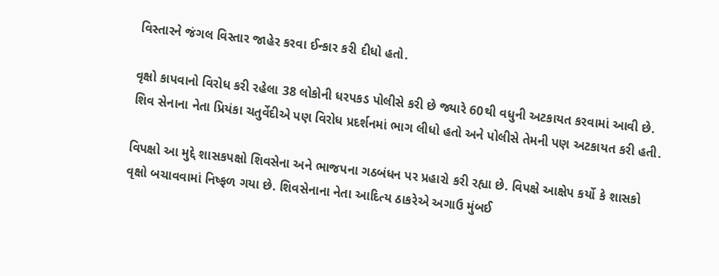વિસ્તારને જંગલ વિસ્તાર જાહેર કરવા ઈન્કાર કરી દીધો હતો.

વૃક્ષો કાપવાનો વિરોધ કરી રહેલા 38 લોકોની ધરપકડ પોલીસે કરી છે જ્યારે 60થી વધુની અટકાયત કરવામાં આવી છે. શિવ સેનાના નેતા પ્રિયંકા ચતુર્વેદીએ પણ વિરોધ પ્રદર્શનમાં ભાગ લીધો હતો અને પોલીસે તેમની પણ અટકાયત કરી હતી.

વિપક્ષો આ મુદ્દે શાસકપક્ષો શિવસેના અને ભાજપના ગઠબંધન પર પ્રહારો કરી રહ્યા છે. વિપક્ષે આક્ષેપ કર્યો કે શાસકો વૃક્ષો બચાવવામાં નિષ્ફળ ગયા છે. શિવસેનાના નેતા આદિત્ય ઠાકરેએ અગાઉ મુંબઈ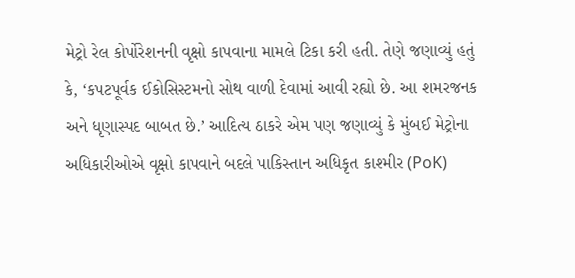મેટ્રો રેલ કોર્પોરેશનની વૃક્ષો કાપવાના મામલે ટિકા કરી હતી. તેણે જણાવ્યું હતું કે, ‘કપટપૂર્વક ઈકોસિસ્ટમનો સોથ વાળી દેવામાં આવી રહ્યો છે. આ શમરજનક અને ધૃણાસ્પદ બાબત છે.’ આદિત્ય ઠાકરે એમ પણ જણાવ્યું કે મુંબઈ મેટ્રોના અધિકારીઓએ વૃક્ષો કાપવાને બદલે પાકિસ્તાન અધિકૃત કાશ્મીર (PoK)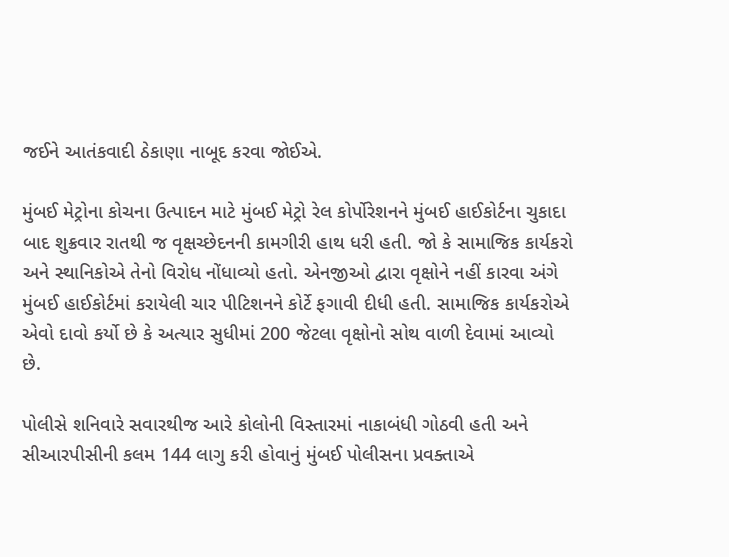જઈને આતંકવાદી ઠેકાણા નાબૂદ કરવા જોઈએ.

મુંબઈ મેટ્રોના કોચના ઉત્પાદન માટે મુંબઈ મેટ્રો રેલ કોર્પોરેશનને મુંબઈ હાઈકોર્ટના ચુકાદા બાદ શુક્રવાર રાતથી જ વૃક્ષચ્છેદનની કામગીરી હાથ ધરી હતી. જો કે સામાજિક કાર્યકરો અને સ્થાનિકોએ તેનો વિરોધ નોંધાવ્યો હતો. એનજીઓ દ્વારા વૃક્ષોને નહીં કારવા અંગે મુંબઈ હાઈકોર્ટમાં કરાયેલી ચાર પીટિશનને કોર્ટે ફગાવી દીધી હતી. સામાજિક કાર્યકરોએ એવો દાવો કર્યો છે કે અત્યાર સુધીમાં 200 જેટલા વૃક્ષોનો સોથ વાળી દેવામાં આવ્યો છે.

પોલીસે શનિવારે સવારથીજ આરે કોલોની વિસ્તારમાં નાકાબંધી ગોઠવી હતી અને સીઆરપીસીની કલમ 144 લાગુ કરી હોવાનું મુંબઈ પોલીસના પ્રવક્તાએ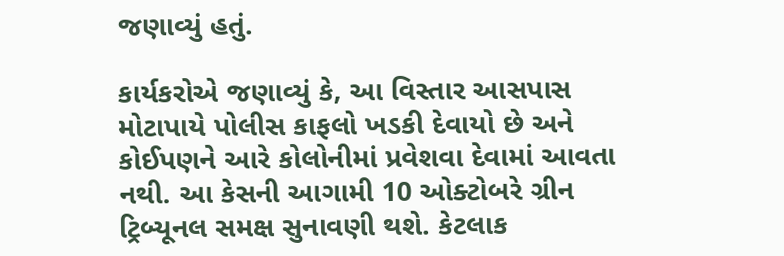જણાવ્યું હતું.

કાર્યકરોએ જણાવ્યું કે, આ વિસ્તાર આસપાસ મોટાપાયે પોલીસ કાફલો ખડકી દેવાયો છે અને કોઈપણને આરે કોલોનીમાં પ્રવેશવા દેવામાં આવતા નથી. આ કેસની આગામી 10 ઓક્ટોબરે ગ્રીન ટ્રિબ્યૂનલ સમક્ષ સુનાવણી થશે. કેટલાક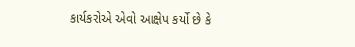કાર્યકરોએ એવો આક્ષેપ કર્યો છે કે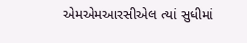એમએમઆરસીએલ ત્યાં સુધીમાં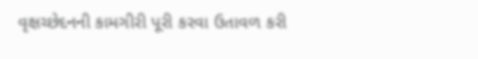વૃક્ષચ્છેદનની કામગીરી પૂરી કરવા ઉતાવળ કરી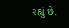રહ્યું છે.